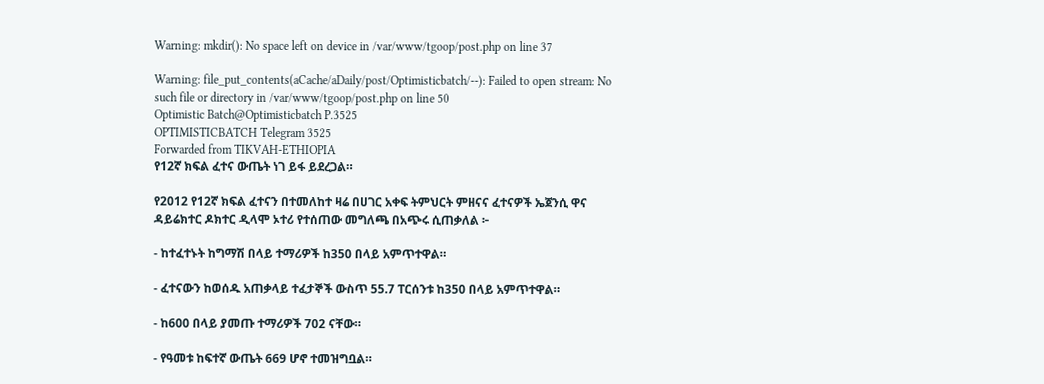Warning: mkdir(): No space left on device in /var/www/tgoop/post.php on line 37

Warning: file_put_contents(aCache/aDaily/post/Optimisticbatch/--): Failed to open stream: No such file or directory in /var/www/tgoop/post.php on line 50
Optimistic Batch@Optimisticbatch P.3525
OPTIMISTICBATCH Telegram 3525
Forwarded from TIKVAH-ETHIOPIA
የ12ኛ ክፍል ፈተና ውጤት ነገ ይፋ ይደረጋል።

የ2012 የ12ኛ ክፍል ፈተናን በተመለከተ ዛሬ በሀገር አቀፍ ትምህርት ምዘናና ፈተናዎች ኤጀንሲ ዋና ዳይሬክተር ዶክተር ዲላሞ ኦተሪ የተሰጠው መግለጫ በአጭሩ ሲጠቃለል ፦

- ከተፈተኑት ከግማሽ በላይ ተማሪዎች ከ350 በላይ አምጥተዋል።

- ፈተናውን ከወሰዱ አጠቃላይ ተፈታኞች ውስጥ 55.7 ፐርሰንቱ ከ350 በላይ አምጥተዋል።

- ከ600 በላይ ያመጡ ተማሪዎች 702 ናቸው።

- የዓመቱ ከፍተኛ ውጤት 669 ሆኖ ተመዝግቧል።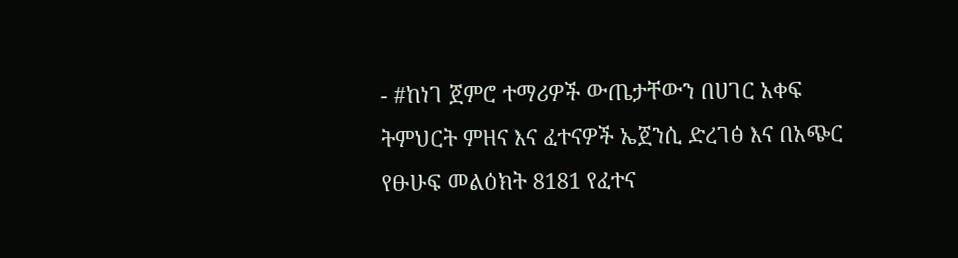- #ከነገ ጀምሮ ተማሪዎች ውጤታቸውን በሀገር አቀፍ ትምህርት ምዘና እና ፈተናዎች ኤጀንሲ ድረገፅ እና በአጭር የፁሁፍ መልዕክት 8181 የፈተና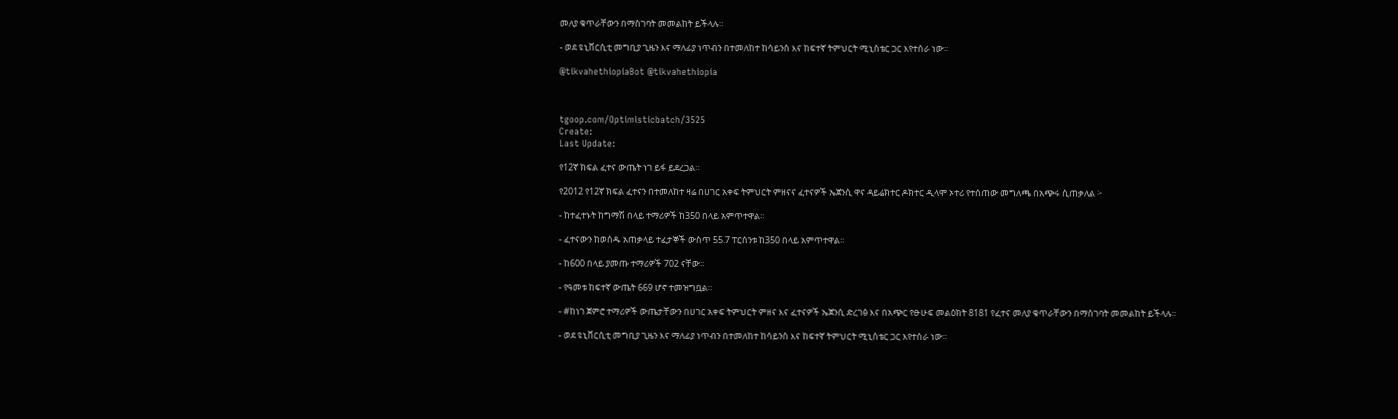መለያ ቁጥራቸውን በማስገባት መመልከት ይችላሉ።

- ወደ ዩኒቨርሲቲ መግቢያ ጊዜን እና ማለፊያ ነጥብን በተመለከተ ከሳይንስ እና ከፍተኛ ትምህርት ሚኒስቴር ጋር እየተሰራ ነው።

@tikvahethiopiaBot @tikvahethiopia



tgoop.com/Optimisticbatch/3525
Create:
Last Update:

የ12ኛ ክፍል ፈተና ውጤት ነገ ይፋ ይደረጋል።

የ2012 የ12ኛ ክፍል ፈተናን በተመለከተ ዛሬ በሀገር አቀፍ ትምህርት ምዘናና ፈተናዎች ኤጀንሲ ዋና ዳይሬክተር ዶክተር ዲላሞ ኦተሪ የተሰጠው መግለጫ በአጭሩ ሲጠቃለል ፦

- ከተፈተኑት ከግማሽ በላይ ተማሪዎች ከ350 በላይ አምጥተዋል።

- ፈተናውን ከወሰዱ አጠቃላይ ተፈታኞች ውስጥ 55.7 ፐርሰንቱ ከ350 በላይ አምጥተዋል።

- ከ600 በላይ ያመጡ ተማሪዎች 702 ናቸው።

- የዓመቱ ከፍተኛ ውጤት 669 ሆኖ ተመዝግቧል።

- #ከነገ ጀምሮ ተማሪዎች ውጤታቸውን በሀገር አቀፍ ትምህርት ምዘና እና ፈተናዎች ኤጀንሲ ድረገፅ እና በአጭር የፁሁፍ መልዕክት 8181 የፈተና መለያ ቁጥራቸውን በማስገባት መመልከት ይችላሉ።

- ወደ ዩኒቨርሲቲ መግቢያ ጊዜን እና ማለፊያ ነጥብን በተመለከተ ከሳይንስ እና ከፍተኛ ትምህርት ሚኒስቴር ጋር እየተሰራ ነው።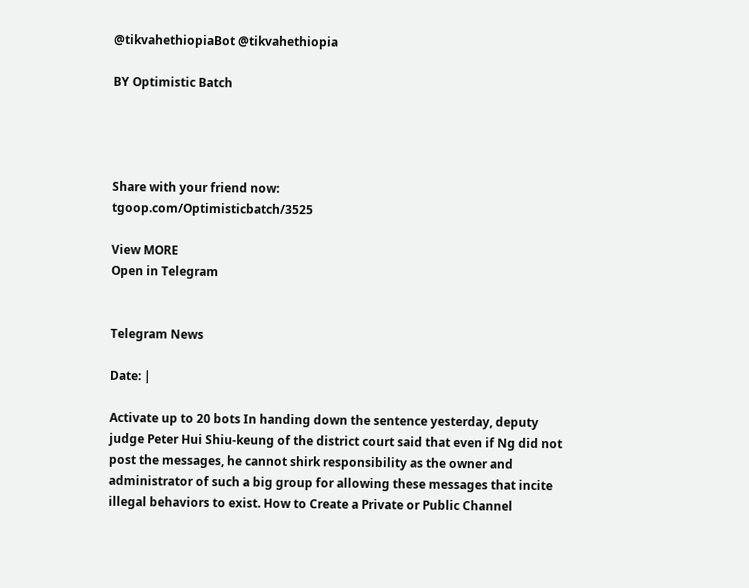@tikvahethiopiaBot @tikvahethiopia

BY Optimistic Batch




Share with your friend now:
tgoop.com/Optimisticbatch/3525

View MORE
Open in Telegram


Telegram News

Date: |

Activate up to 20 bots In handing down the sentence yesterday, deputy judge Peter Hui Shiu-keung of the district court said that even if Ng did not post the messages, he cannot shirk responsibility as the owner and administrator of such a big group for allowing these messages that incite illegal behaviors to exist. How to Create a Private or Public Channel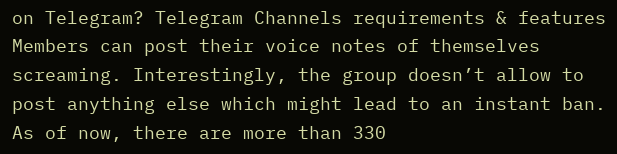on Telegram? Telegram Channels requirements & features Members can post their voice notes of themselves screaming. Interestingly, the group doesn’t allow to post anything else which might lead to an instant ban. As of now, there are more than 330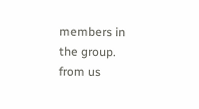members in the group.
from us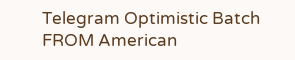Telegram Optimistic Batch
FROM American